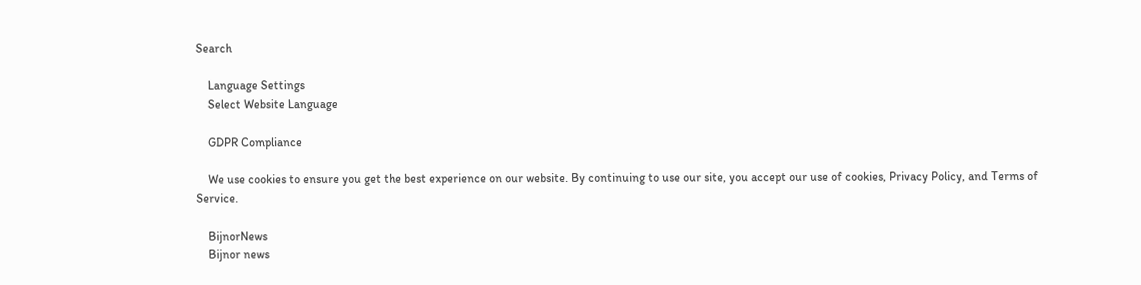Search

    Language Settings
    Select Website Language

    GDPR Compliance

    We use cookies to ensure you get the best experience on our website. By continuing to use our site, you accept our use of cookies, Privacy Policy, and Terms of Service.

    BijnorNews
    Bijnor news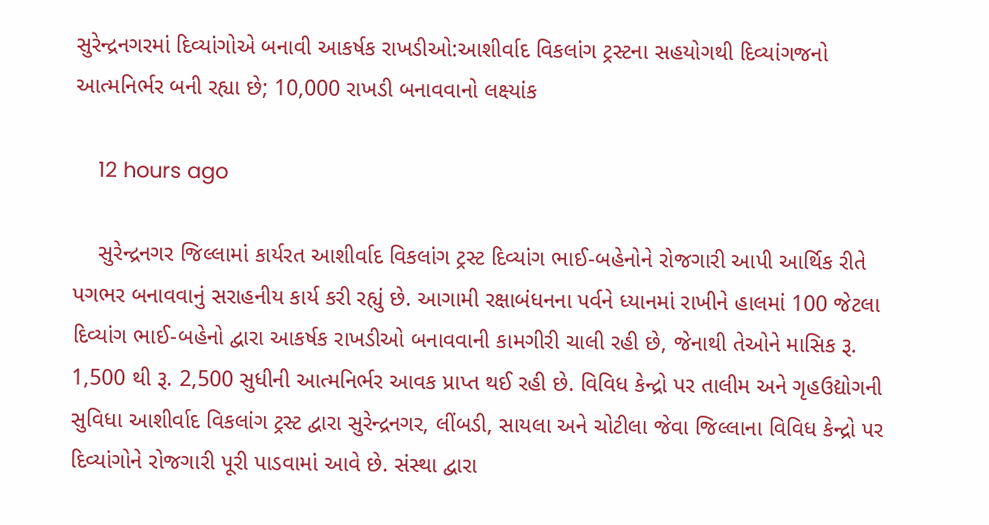સુરેન્દ્રનગરમાં દિવ્યાંગોએ બનાવી આકર્ષક રાખડીઓ:આશીર્વાદ વિકલાંગ ટ્રસ્ટના સહયોગથી દિવ્યાંગજનો આત્મનિર્ભર બની રહ્યા છે; 10,000 રાખડી બનાવવાનો લક્ષ્યાંક

    12 hours ago

    સુરેન્દ્રનગર જિલ્લામાં કાર્યરત આશીર્વાદ વિકલાંગ ટ્રસ્ટ દિવ્યાંગ ભાઈ-બહેનોને રોજગારી આપી આર્થિક રીતે પગભર બનાવવાનું સરાહનીય કાર્ય કરી રહ્યું છે. આગામી રક્ષાબંધનના પર્વને ધ્યાનમાં રાખીને હાલમાં 100 જેટલા દિવ્યાંગ ભાઈ-બહેનો દ્વારા આકર્ષક રાખડીઓ બનાવવાની કામગીરી ચાલી રહી છે, જેનાથી તેઓને માસિક રૂ. 1,500 થી રૂ. 2,500 સુધીની આત્મનિર્ભર આવક પ્રાપ્ત થઈ રહી છે. વિવિધ કેન્દ્રો પર તાલીમ અને ગૃહઉદ્યોગની સુવિધા આશીર્વાદ વિકલાંગ ટ્રસ્ટ દ્વારા સુરેન્દ્રનગર, લીંબડી, સાયલા અને ચોટીલા જેવા જિલ્લાના વિવિધ કેન્દ્રો પર દિવ્યાંગોને રોજગારી પૂરી પાડવામાં આવે છે. સંસ્થા દ્વારા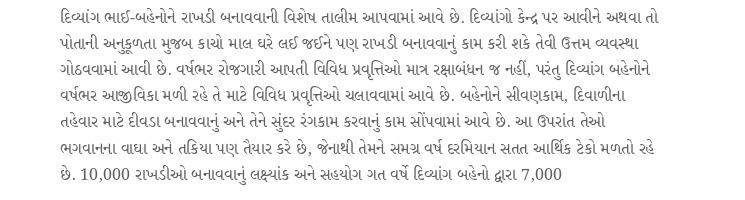દિવ્યાંગ ભાઈ-બહેનોને રાખડી બનાવવાની વિશેષ તાલીમ આપવામાં આવે છે. દિવ્યાંગો કેન્દ્ર પર આવીને અથવા તો પોતાની અનુકૂળતા મુજબ કાચો માલ ઘરે લઈ જઈને પણ રાખડી બનાવવાનું કામ કરી શકે તેવી ઉત્તમ વ્યવસ્થા ગોઠવવામાં આવી છે. વર્ષભર રોજગારી આપતી વિવિધ પ્રવૃત્તિઓ માત્ર રક્ષાબંધન જ નહીં, પરંતુ દિવ્યાંગ બહેનોને વર્ષભર આજીવિકા મળી રહે તે માટે વિવિધ પ્રવૃત્તિઓ ચલાવવામાં આવે છે. બહેનોને સીવણકામ, દિવાળીના તહેવાર માટે દીવડા બનાવવાનું અને તેને સુંદર રંગકામ કરવાનું કામ સોંપવામાં આવે છે. આ ઉપરાંત તેઓ ભગવાનના વાઘા અને તકિયા પણ તૈયાર કરે છે, જેનાથી તેમને સમગ્ર વર્ષ દરમિયાન સતત આર્થિક ટેકો મળતો રહે છે. 10,000 રાખડીઓ બનાવવાનું લક્ષ્યાંક અને સહયોગ ગત વર્ષે દિવ્યાંગ બહેનો દ્વારા 7,000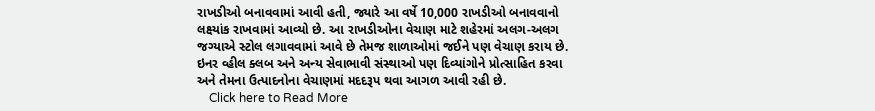રાખડીઓ બનાવવામાં આવી હતી, જ્યારે આ વર્ષે 10,000 રાખડીઓ બનાવવાનો લક્ષ્યાંક રાખવામાં આવ્યો છે. આ રાખડીઓના વેચાણ માટે શહેરમાં અલગ-અલગ જગ્યાએ સ્ટોલ લગાવવામાં આવે છે તેમજ શાળાઓમાં જઈને પણ વેચાણ કરાય છે. ઇનર વ્હીલ ક્લબ અને અન્ય સેવાભાવી સંસ્થાઓ પણ દિવ્યાંગોને પ્રોત્સાહિત કરવા અને તેમના ઉત્પાદનોના વેચાણમાં મદદરૂપ થવા આગળ આવી રહી છે.
    Click here to Read More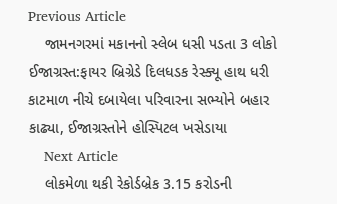Previous Article
    જામનગરમાં મકાનનો સ્લેબ ધસી પડતા 3 લોકો ઈજાગ્રસ્ત:ફાયર બ્રિગ્રેડે દિલધડક રેસ્ક્યૂ હાથ ધરી કાટમાળ નીચે દબાયેલા પરિવારના સભ્યોને બહાર કાઢ્યા, ઈજાગ્રસ્તોને હોસ્પિટલ ખસેડાયા
    Next Article
    લોકમેળા થકી રેકોર્ડબ્રેક 3.15 કરોડની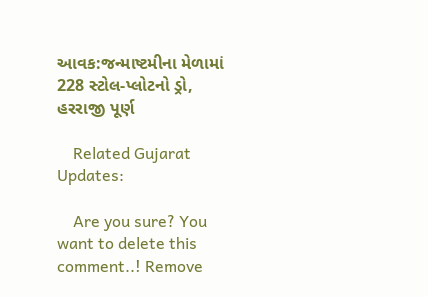આવક:જન્માષ્ટમીના મેળામાં 228 સ્ટોલ-પ્લોટનો ડ્રો, હરરાજી પૂર્ણ

    Related Gujarat Updates:

    Are you sure? You want to delete this comment..! Remove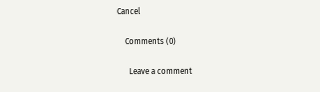Cancel

    Comments (0)

      Leave a comment